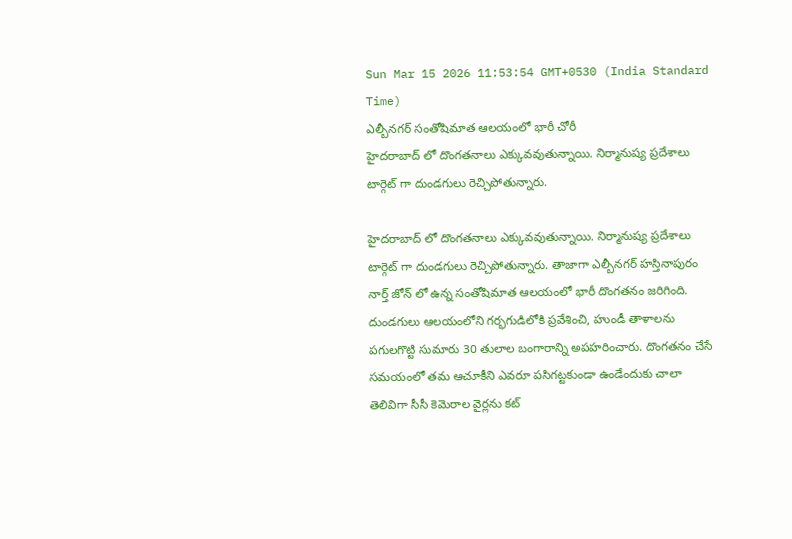Sun Mar 15 2026 11:53:54 GMT+0530 (India Standard Time)
ఎల్బీనగర్ సంతోషిమాత ఆలయంలో భారీ చోరీ
హైదరాబాద్ లో దొంగతనాలు ఎక్కువవుతున్నాయి. నిర్మానుష్య ప్రదేశాలు టార్గెట్ గా దుండగులు రెచ్చిపోతున్నారు.

హైదరాబాద్ లో దొంగతనాలు ఎక్కువవుతున్నాయి. నిర్మానుష్య ప్రదేశాలు టార్గెట్ గా దుండగులు రెచ్చిపోతున్నారు. తాజాగా ఎల్బీనగర్ హస్తినాపురం నార్త్ జోన్ లో ఉన్న సంతోషిమాత ఆలయంలో భారీ దొంగతనం జరిగింది. దుండగులు ఆలయంలోని గర్భగుడిలోకి ప్రవేశించి, హుండీ తాళాలను పగులగొట్టి సుమారు 30 తులాల బంగారాన్ని అపహరించారు. దొంగతనం చేసే సమయంలో తమ ఆచూకీని ఎవరూ పసిగట్టకుండా ఉండేందుకు చాలా తెలివిగా సీసీ కెమెరాల వైర్లను కట్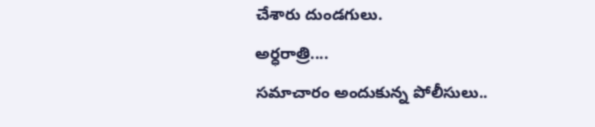చేశారు దుండగులు.
అర్ధరాత్రి....
సమాచారం అందుకున్న పోలీసులు..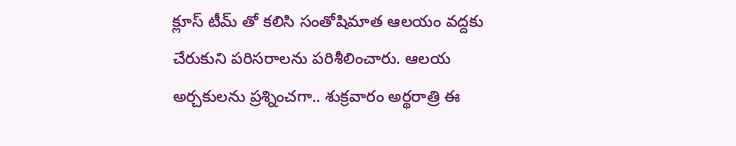క్లూస్ టీమ్ తో కలిసి సంతోషిమాత ఆలయం వద్దకు చేరుకుని పరిసరాలను పరిశీలించారు. ఆలయ అర్చకులను ప్రశ్నించగా.. శుక్రవారం అర్థరాత్రి ఈ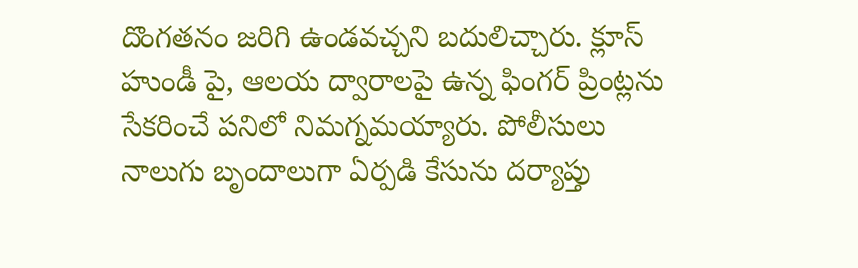దొంగతనం జరిగి ఉండవచ్చని బదులిచ్చారు. క్లూస్ హుండీ పై, ఆలయ ద్వారాలపై ఉన్న ఫింగర్ ప్రింట్లను సేకరించే పనిలో నిమగ్నమయ్యారు. పోలీసులు నాలుగు బృందాలుగా ఏర్పడి కేసును దర్యాప్తు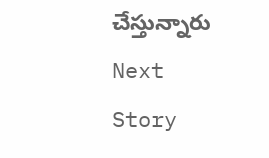చేస్తున్నారు
Next Story